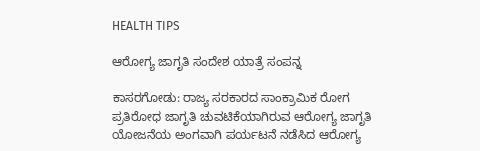HEALTH TIPS

ಆರೋಗ್ಯ ಜಾಗೃತಿ ಸಂದೇಶ ಯಾತ್ರೆ ಸಂಪನ್ನ

ಕಾಸರಗೋಡು: ರಾಜ್ಯ ಸರಕಾರದ ಸಾಂಕ್ರಾಮಿಕ ರೋಗ ಪ್ರತಿರೋಧ ಜಾಗೃತಿ ಚುವಟಿಕೆಯಾಗಿರುವ ಆರೋಗ್ಯ ಜಾಗೃತಿ ಯೋಜನೆಯ ಅಂಗವಾಗಿ ಪರ್ಯಟನೆ ನಡೆಸಿದ ಆರೋಗ್ಯ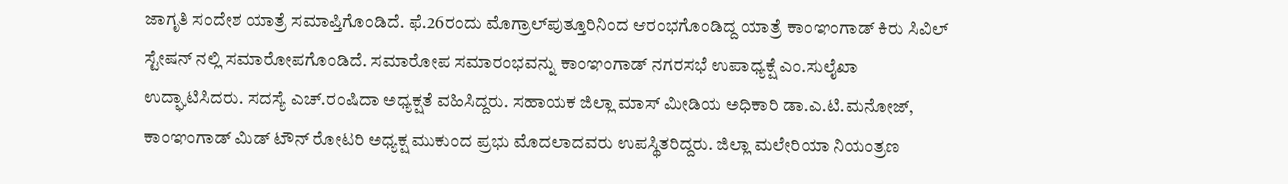ಜಾಗೃತಿ ಸಂದೇಶ ಯಾತ್ರೆ ಸಮಾಪ್ತಿಗೊಂಡಿದೆ. ಫೆ.26ರಂದು ಮೊಗ್ರಾಲ್‍ಪುತ್ತೂರಿನಿಂದ ಆರಂಭಗೊಂಡಿದ್ದ ಯಾತ್ರೆ ಕಾಂಞಂಗಾಡ್ ಕಿರು ಸಿವಿಲ್ ಸ್ಟೇಷನ್ ನಲ್ಲಿ ಸಮಾರೋಪಗೊಂಡಿದೆ. ಸಮಾರೋಪ ಸಮಾರಂಭವನ್ನು ಕಾಂಞಂಗಾಡ್ ನಗರಸಭೆ ಉಪಾಧ್ಯಕ್ಷೆ ಎಂ.ಸುಲೈಖಾ ಉದ್ಘಾಟಿಸಿದರು. ಸದಸ್ಯೆ ಎಚ್.ರಂಷಿದಾ ಅಧ್ಯಕ್ಷತೆ ವಹಿಸಿದ್ದರು. ಸಹಾಯಕ ಜಿಲ್ಲಾ ಮಾಸ್ ಮೀಡಿಯ ಅಧಿಕಾರಿ ಡಾ.ಎ.ಟಿ.ಮನೋಜ್, ಕಾಂಞಂಗಾಡ್ ಮಿಡ್ ಟೌನ್ ರೋಟರಿ ಅಧ್ಯಕ್ಷ ಮುಕುಂದ ಪ್ರಭು ಮೊದಲಾದವರು ಉಪಸ್ಥಿತರಿದ್ದರು. ಜಿಲ್ಲಾ ಮಲೇರಿಯಾ ನಿಯಂತ್ರಣ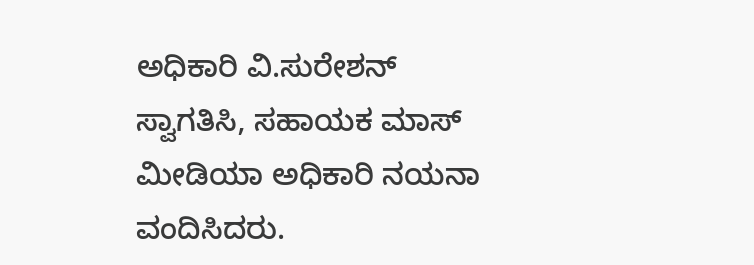ಅಧಿಕಾರಿ ವಿ.ಸುರೇಶನ್ ಸ್ವಾಗತಿಸಿ, ಸಹಾಯಕ ಮಾಸ್ ಮೀಡಿಯಾ ಅಧಿಕಾರಿ ನಯನಾ ವಂದಿಸಿದರು.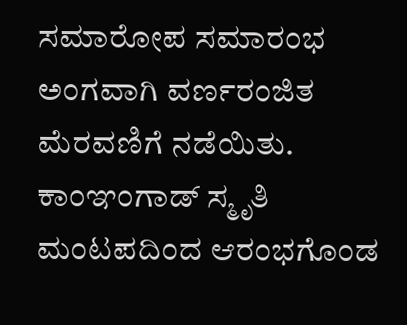ಸಮಾರೋಪ ಸಮಾರಂಭ ಅಂಗವಾಗಿ ವರ್ಣರಂಜಿತ ಮೆರವಣಿಗೆ ನಡೆಯಿತು. ಕಾಂಞಂಗಾಡ್ ಸ್ಮೃತಿ ಮಂಟಪದಿಂದ ಆರಂಭಗೊಂಡ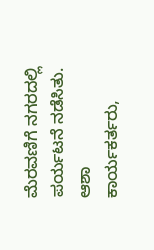ಮೆರವಣಿಗೆ ನಗರದಲ್ಲಿ ಪರ್ಯಟನೆ ನಡೆಸಿತು. ಆಶಾ ಕಾರ್ಯಕರ್ತರು,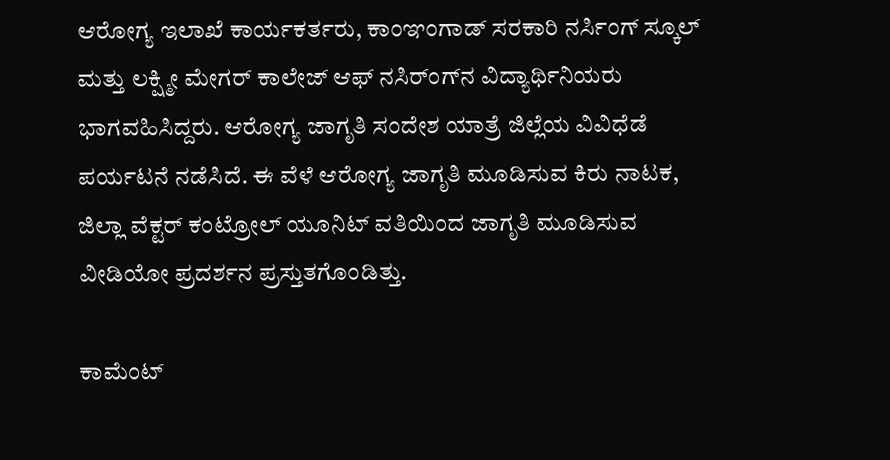ಆರೋಗ್ಯ ಇಲಾಖೆ ಕಾರ್ಯಕರ್ತರು, ಕಾಂಞಂಗಾಡ್ ಸರಕಾರಿ ನರ್ಸಿಂಗ್ ಸ್ಕೂಲ್ ಮತ್ತು ಲಕ್ಷ್ಮೀ ಮೇಗರ್ ಕಾಲೇಜ್ ಆಫ್ ನಸಿರ್ಂಗ್‍ನ ವಿದ್ಯಾರ್ಥಿನಿಯರು ಭಾಗವಹಿಸಿದ್ದರು. ಆರೋಗ್ಯ ಜಾಗೃತಿ ಸಂದೇಶ ಯಾತ್ರೆ ಜಿಲ್ಲೆಯ ವಿವಿಧೆಡೆ ಪರ್ಯಟನೆ ನಡೆಸಿದೆ. ಈ ವೆಳೆ ಆರೋಗ್ಯ ಜಾಗೃತಿ ಮೂಡಿಸುವ ಕಿರು ನಾಟಕ, ಜಿಲ್ಲಾ ವೆಕ್ಟರ್ ಕಂಟ್ರೋಲ್ ಯೂನಿಟ್ ವತಿಯಿಂದ ಜಾಗೃತಿ ಮೂಡಿಸುವ ವೀಡಿಯೋ ಪ್ರದರ್ಶನ ಪ್ರಸ್ತುತಗೊಂಡಿತ್ತು.

ಕಾಮೆಂಟ್‌‌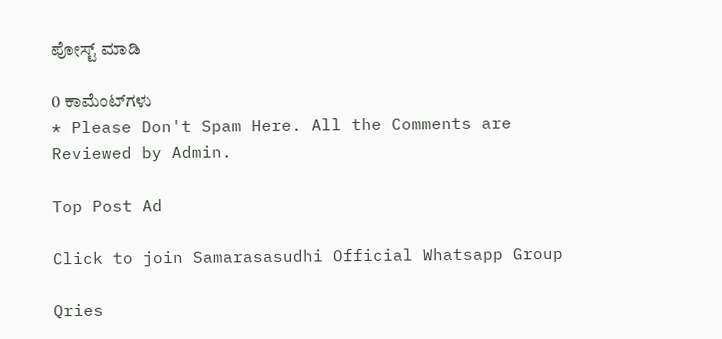ಪೋಸ್ಟ್‌ ಮಾಡಿ

0 ಕಾಮೆಂಟ್‌ಗಳು
* Please Don't Spam Here. All the Comments are Reviewed by Admin.

Top Post Ad

Click to join Samarasasudhi Official Whatsapp Group

Qries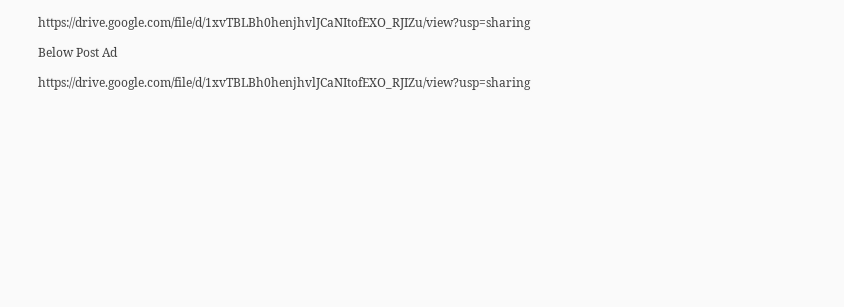https://drive.google.com/file/d/1xvTBLBh0henjhvlJCaNItofEXO_RJIZu/view?usp=sharing

Below Post Ad

https://drive.google.com/file/d/1xvTBLBh0henjhvlJCaNItofEXO_RJIZu/view?usp=sharing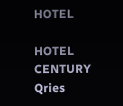HOTEL

HOTEL
CENTURY
Qries